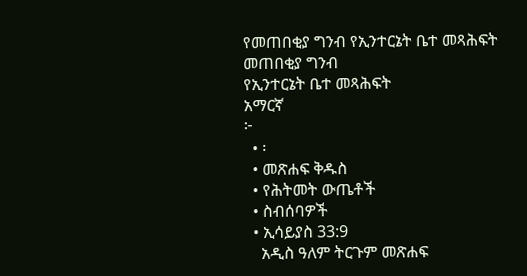የመጠበቂያ ግንብ የኢንተርኔት ቤተ መጻሕፍት
መጠበቂያ ግንብ
የኢንተርኔት ቤተ መጻሕፍት
አማርኛ
፦
  • ፡
  • መጽሐፍ ቅዱስ
  • የሕትመት ውጤቶች
  • ስብሰባዎች
  • ኢሳይያስ 33:9
    አዲስ ዓለም ትርጉም መጽሐፍ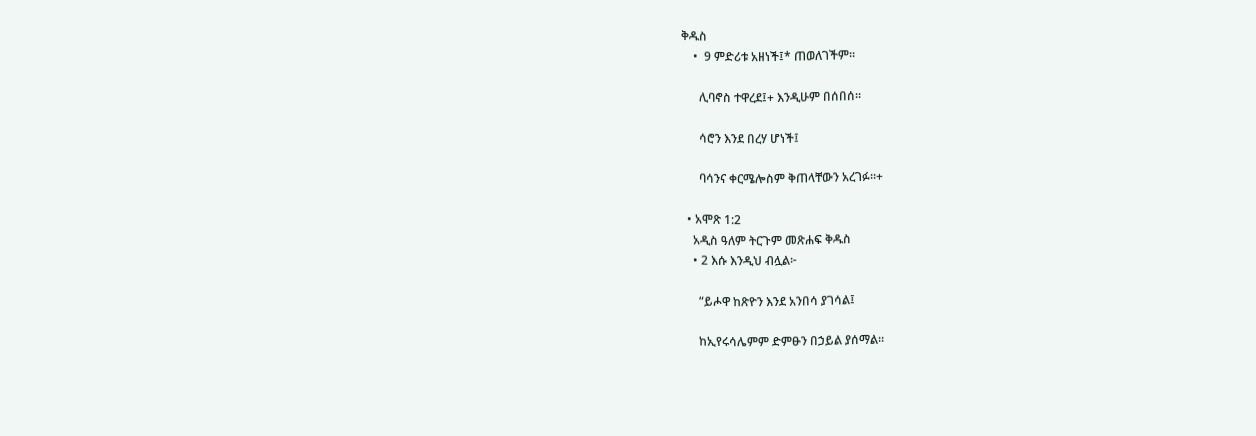ቅዱስ
    •  9 ምድሪቱ አዘነች፤* ጠወለገችም።

      ሊባኖስ ተዋረደ፤+ እንዲሁም በሰበሰ።

      ሳሮን እንደ በረሃ ሆነች፤

      ባሳንና ቀርሜሎስም ቅጠላቸውን አረገፉ።+

  • አሞጽ 1:2
    አዲስ ዓለም ትርጉም መጽሐፍ ቅዱስ
    • 2 እሱ እንዲህ ብሏል፦

      “ይሖዋ ከጽዮን እንደ አንበሳ ያገሳል፤

      ከኢየሩሳሌምም ድምፁን በኃይል ያሰማል።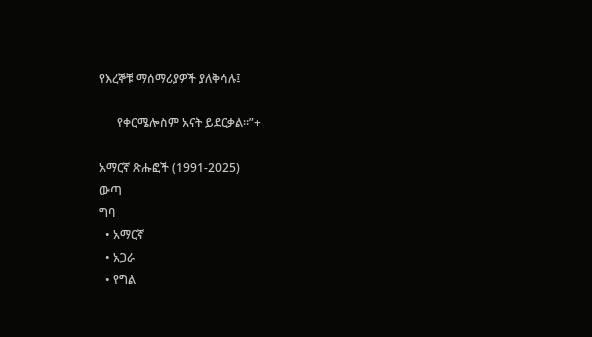የእረኞቹ ማሰማሪያዎች ያለቅሳሉ፤

      የቀርሜሎስም አናት ይደርቃል።”+

አማርኛ ጽሑፎች (1991-2025)
ውጣ
ግባ
  • አማርኛ
  • አጋራ
  • የግል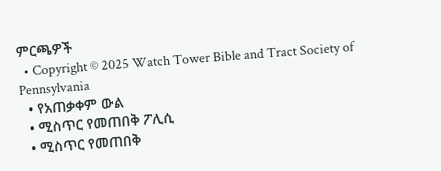ምርጫዎች
  • Copyright © 2025 Watch Tower Bible and Tract Society of Pennsylvania
  • የአጠቃቀም ውል
  • ሚስጥር የመጠበቅ ፖሊሲ
  • ሚስጥር የመጠበቅ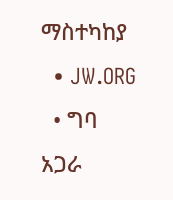ማስተካከያ
  • JW.ORG
  • ግባ
አጋራ